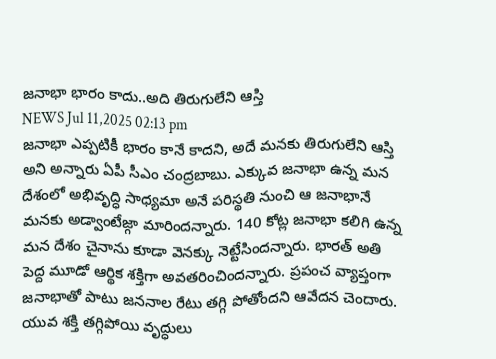జనాభా భారం కాదు..అది తిరుగులేని ఆస్తి
NEWS Jul 11,2025 02:13 pm
జనాభా ఎప్పటికీ భారం కానే కాదని, అదే మనకు తిరుగులేని ఆస్తి అని అన్నారు ఏపీ సీఎం చంద్రబాబు. ఎక్కువ జనాభా ఉన్న మన దేశంలో అభివృద్ధి సాధ్యమా అనే పరిస్థతి నుంచి ఆ జనాభానే మనకు అడ్వాంటేజ్గా మారిందన్నారు. 140 కోట్ల జనాభా కలిగి ఉన్న మన దేశం చైనాను కూడా వెనక్కు నెట్టేసిందన్నారు. భారత్ అతి పెద్ద మూడో ఆర్థిక శక్తిగా అవతరించిందన్నారు. ప్రపంచ వ్యాప్తంగా జనాభాతో పాటు జననాల రేటు తగ్గి పోతోందని ఆవేదన చెందారు. యువ శక్తి తగ్గిపోయి వృద్ధులు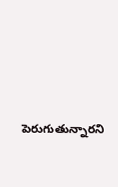పెరుగుతున్నారని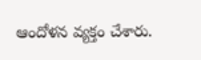ఆందోళన వ్యక్తం చేశారు.